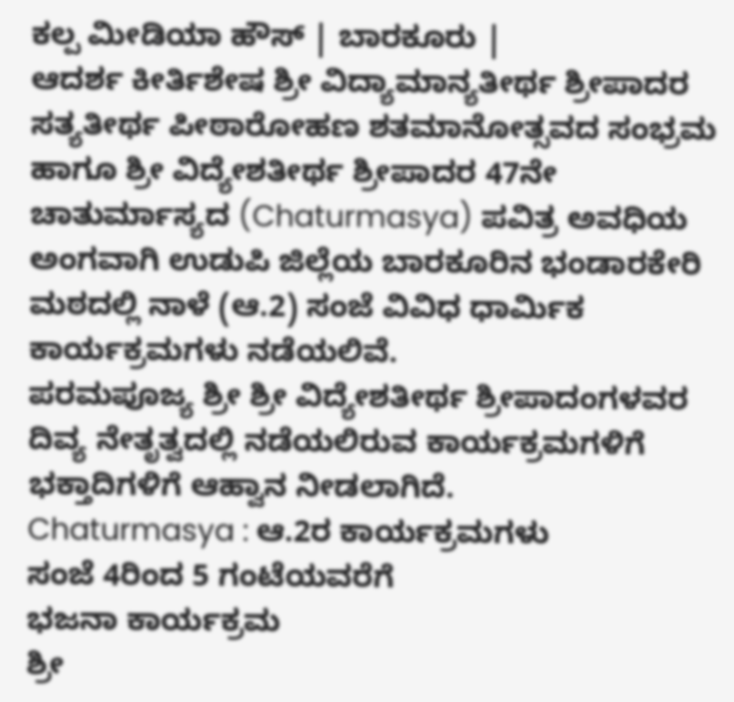ಕಲ್ಪ ಮೀಡಿಯಾ ಹೌಸ್ | ಬಾರಕೂರು |
ಆದರ್ಶ ಕೀರ್ತಿಶೇಷ ಶ್ರೀ ವಿದ್ಯಾಮಾನ್ಯತೀರ್ಥ ಶ್ರೀಪಾದರ ಸತ್ಯತೀರ್ಥ ಪೀಠಾರೋಹಣ ಶತಮಾನೋತ್ಸವದ ಸಂಭ್ರಮ ಹಾಗೂ ಶ್ರೀ ವಿದ್ಯೇಶತೀರ್ಥ ಶ್ರೀಪಾದರ 47ನೇ ಚಾತುರ್ಮಾಸ್ಯದ (Chaturmasya) ಪವಿತ್ರ ಅವಧಿಯ ಅಂಗವಾಗಿ ಉಡುಪಿ ಜಿಲ್ಲೆಯ ಬಾರಕೂರಿನ ಭಂಡಾರಕೇರಿ ಮಠದಲ್ಲಿ ನಾಳೆ (ಆ.2) ಸಂಜೆ ವಿವಿಧ ಧಾರ್ಮಿಕ ಕಾರ್ಯಕ್ರಮಗಳು ನಡೆಯಲಿವೆ.
ಪರಮಪೂಜ್ಯ ಶ್ರೀ ಶ್ರೀ ವಿದ್ಯೇಶತೀರ್ಥ ಶ್ರೀಪಾದಂಗಳವರ ದಿವ್ಯ ನೇತೃತ್ವದಲ್ಲಿ ನಡೆಯಲಿರುವ ಕಾರ್ಯಕ್ರಮಗಳಿಗೆ ಭಕ್ತಾದಿಗಳಿಗೆ ಆಹ್ವಾನ ನೀಡಲಾಗಿದೆ.
Chaturmasya : ಆ.2ರ ಕಾರ್ಯಕ್ರಮಗಳು
ಸಂಜೆ 4ರಿಂದ 5 ಗಂಟೆಯವರೆಗೆ
ಭಜನಾ ಕಾರ್ಯಕ್ರಮ
ಶ್ರೀ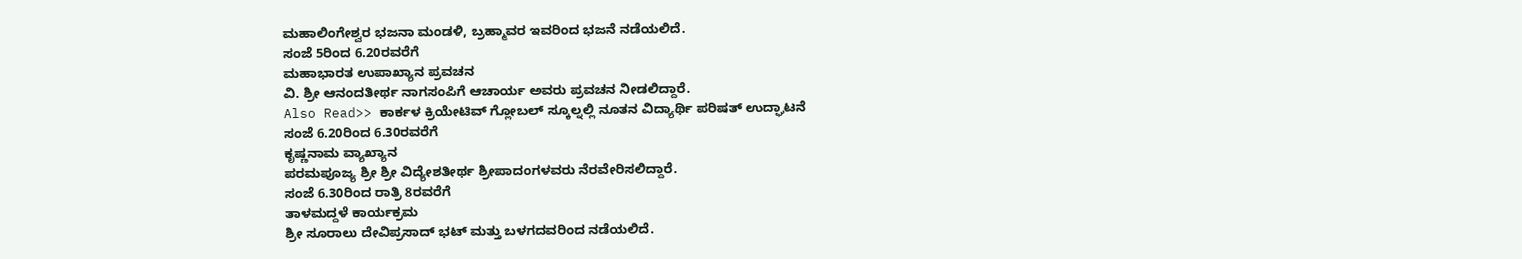ಮಹಾಲಿಂಗೇಶ್ವರ ಭಜನಾ ಮಂಡಳಿ, ಬ್ರಹ್ಮಾವರ ಇವರಿಂದ ಭಜನೆ ನಡೆಯಲಿದೆ.
ಸಂಜೆ 5ರಿಂದ 6.20ರವರೆಗೆ
ಮಹಾಭಾರತ ಉಪಾಖ್ಯಾನ ಪ್ರವಚನ
ವಿ. ಶ್ರೀ ಆನಂದತೀರ್ಥ ನಾಗಸಂಪಿಗೆ ಆಚಾರ್ಯ ಅವರು ಪ್ರವಚನ ನೀಡಲಿದ್ದಾರೆ.
Also Read>> ಕಾರ್ಕಳ ಕ್ರಿಯೇಟಿವ್ ಗ್ಲೋಬಲ್ ಸ್ಕೂಲ್ನಲ್ಲಿ ನೂತನ ವಿದ್ಯಾರ್ಥಿ ಪರಿಷತ್ ಉದ್ಘಾಟನೆ
ಸಂಜೆ 6.20ರಿಂದ 6.30ರವರೆಗೆ
ಕೃಷ್ಣನಾಮ ವ್ಯಾಖ್ಯಾನ
ಪರಮಪೂಜ್ಯ ಶ್ರೀ ಶ್ರೀ ವಿದ್ಯೇಶತೀರ್ಥ ಶ್ರೀಪಾದಂಗಳವರು ನೆರವೇರಿಸಲಿದ್ದಾರೆ.
ಸಂಜೆ 6.30ರಿಂದ ರಾತ್ರಿ 8ರವರೆಗೆ
ತಾಳಮದ್ದಳೆ ಕಾರ್ಯಕ್ರಮ
ಶ್ರೀ ಸೂರಾಲು ದೇವಿಪ್ರಸಾದ್ ಭಟ್ ಮತ್ತು ಬಳಗದವರಿಂದ ನಡೆಯಲಿದೆ.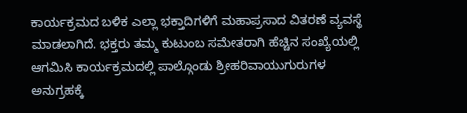ಕಾರ್ಯಕ್ರಮದ ಬಳಿಕ ಎಲ್ಲಾ ಭಕ್ತಾದಿಗಳಿಗೆ ಮಹಾಪ್ರಸಾದ ವಿತರಣೆ ವ್ಯವಸ್ಥೆ ಮಾಡಲಾಗಿದೆ. ಭಕ್ತರು ತಮ್ಮ ಕುಟುಂಬ ಸಮೇತರಾಗಿ ಹೆಚ್ಚಿನ ಸಂಖ್ಯೆಯಲ್ಲಿ ಆಗಮಿಸಿ ಕಾರ್ಯಕ್ರಮದಲ್ಲಿ ಪಾಲ್ಗೊಂಡು ಶ್ರೀಹರಿವಾಯುಗುರುಗಳ ಅನುಗ್ರಹಕ್ಕೆ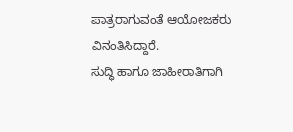ಪಾತ್ರರಾಗುವಂತೆ ಆಯೋಜಕರು ವಿನಂತಿಸಿದ್ದಾರೆ.
ಸುದ್ಧಿ ಹಾಗೂ ಜಾಹೀರಾತಿಗಾಗಿ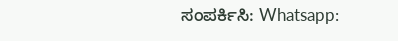ಸಂಪರ್ಕಿಸಿ: Whatsapp: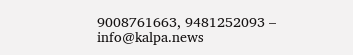9008761663, 9481252093 – info@kalpa.news